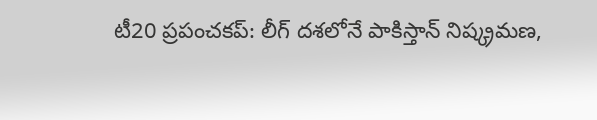టీ20 ప్రపంచకప్: లీగ్ దశలోనే పాకిస్తాన్ నిష్క్రమణ,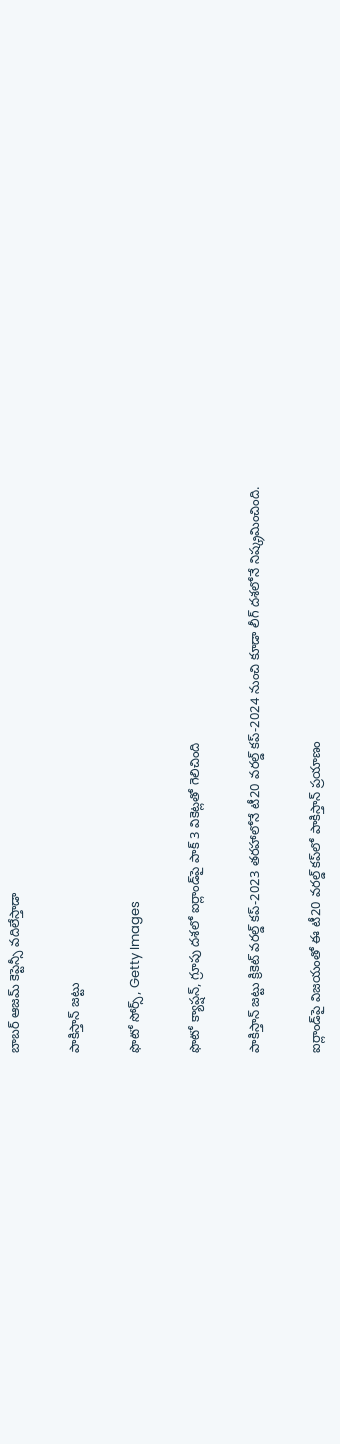బాబర్ ఆజమ్‌ కెప్టెన్సీ వదిలేస్తాడా

పాకిస్తాన్ జట్టు

ఫొటో సోర్స్, Getty Images

ఫొటో క్యాప్షన్, గ్రూపు దశలో ఐర్లాండ్‌పై పాక్ 3 వికెట్లతో గెలిచింది

పాకిస్తాన్ జట్టు క్రికెట్ వరల్డ్ కప్-2023 తరహాలోనే టీ20 వరల్డ్ కప్-2024 నుంచి కూడా లీగ్ దశలోనే నిష్క్రమించింది.

ఐర్లాండ్‌పై విజయంతో ఈ టీ20 వరల్డ్ కప్‌లో పాకిస్తాన్ ప్రయాణం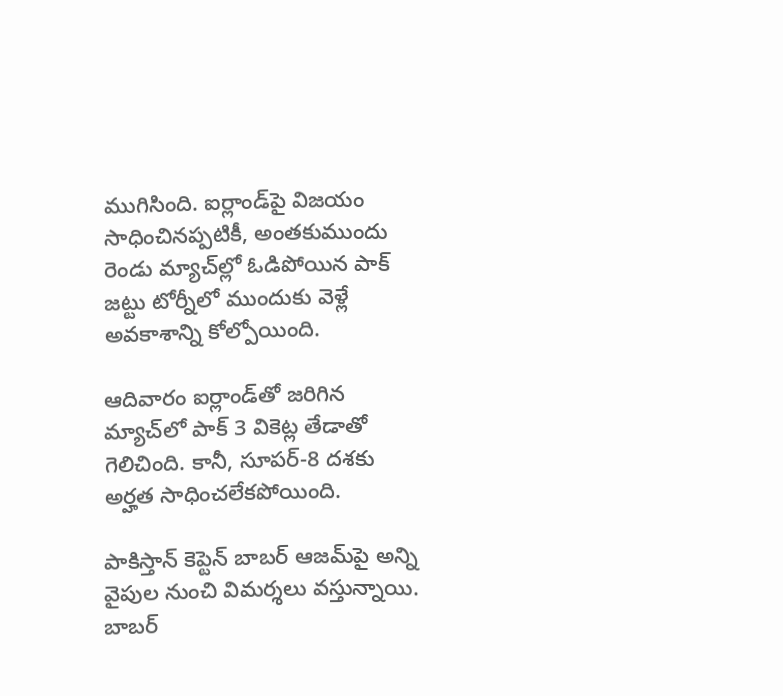ముగిసింది. ఐర్లాండ్‌పై విజయం సాధించినప్పటికీ, అంతకుముందు రెండు మ్యాచ్‌ల్లో ఓడిపోయిన పాక్ జట్టు టోర్నీలో ముందుకు వెళ్లే అవకాశాన్ని కోల్పోయింది.

ఆదివారం ఐర్లాండ్‌తో జరిగిన మ్యాచ్‌లో పాక్ 3 వికెట్ల తేడాతో గెలిచింది. కానీ, సూపర్-8 దశకు అర్హత సాధించలేకపోయింది.

పాకిస్తాన్‌ కెప్టెన్ బాబర్ ఆజమ్‌పై అన్ని వైపుల నుంచి విమర్శలు వస్తున్నాయి. బాబర్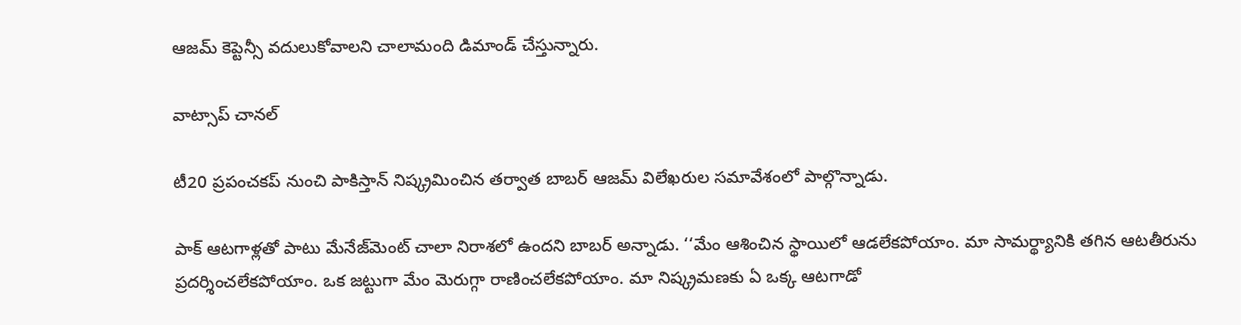ఆజమ్ కెప్టెన్సీ వదులుకోవాలని చాలామంది డిమాండ్ చేస్తున్నారు.

వాట్సాప్ చానల్

టీ20 ప్రపంచకప్ నుంచి పాకిస్తాన్ నిష్క్రమించిన తర్వాత బాబర్ ఆజమ్ విలేఖరుల సమావేశంలో పాల్గొన్నాడు.

పాక్ ఆటగాళ్లతో పాటు మేనేజ్‌మెంట్ చాలా నిరాశలో ఉందని బాబర్ అన్నాడు. ‘‘మేం ఆశించిన స్థాయిలో ఆడలేకపోయాం. మా సామర్థ్యానికి తగిన ఆటతీరును ప్రదర్శించలేకపోయాం. ఒక జట్టుగా మేం మెరుగ్గా రాణించలేకపోయాం. మా నిష్క్రమణకు ఏ ఒక్క ఆటగాడో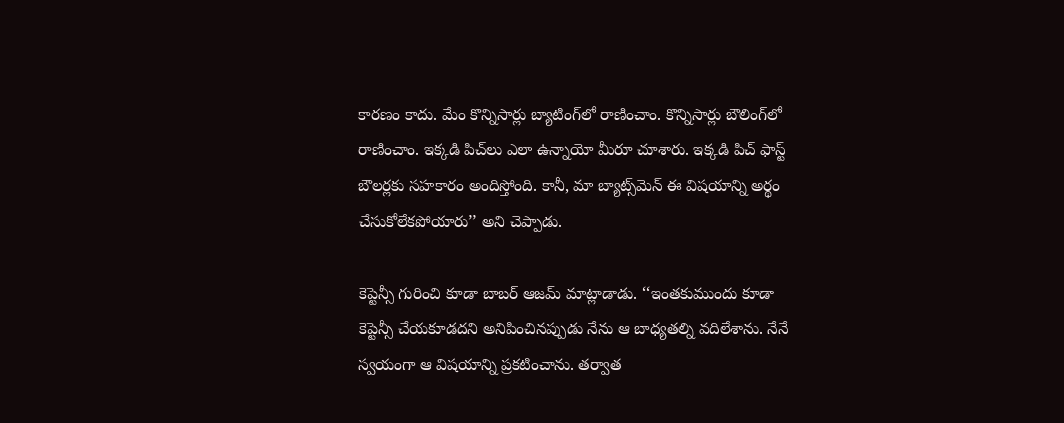కారణం కాదు. మేం కొన్నిసార్లు బ్యాటింగ్‌లో రాణించాం. కొన్నిసార్లు బౌలింగ్‌లో రాణించాం. ఇక్కడి పిచ్‌లు ఎలా ఉన్నాయో మీరూ చూశారు. ఇక్కడి పిచ్ ఫాస్ట్ బౌలర్లకు సహకారం అందిస్తోంది. కానీ, మా బ్యాట్స్‌మెన్ ఈ విషయాన్ని అర్థం చేసుకోలేకపోయారు’’ అని చెప్పాడు.

కెప్టెన్సీ గురించి కూడా బాబర్ ఆజమ్ మాట్లాడాడు. ‘‘ఇంతకుముందు కూడా కెప్టెన్సీ చేయకూడదని అనిపించినప్పుడు నేను ఆ బాధ్యతల్ని వదిలేశాను. నేనే స్వయంగా ఆ విషయాన్ని ప్రకటించాను. తర్వాత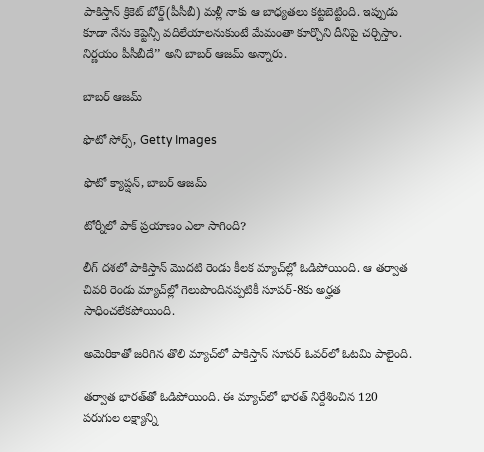పాకిస్తాన్ క్రికెట్ బోర్డ్(పీసీబీ) మళ్లీ నాకు ఆ బాధ్యతలు కట్టబెట్టింది. ఇప్పుడు కూడా నేను కెప్టెన్సీ వదిలేయాలనుకుంటే మేమంతా కూర్చొని దీనిపై చర్చిస్తాం. నిర్ణయం పీసీబీదే’’ అని బాబర్ ఆజమ్ అన్నారు.

బాబర్ ఆజమ్

ఫొటో సోర్స్, Getty Images

ఫొటో క్యాప్షన్, బాబర్ ఆజమ్

టోర్నీలో పాక్ ప్రయాణం ఎలా సాగింది?

లీగ్ దశలో పాకిస్తాన్ మొదటి రెండు కీలక మ్యాచ్‌ల్లో ఓడిపోయింది. ఆ తర్వాత చివరి రెండు మ్యాచ్‌ల్లో గెలుపొందినప్పటికీ సూపర్-8కు అర్హత సాధించలేకపోయింది.

అమెరికాతో జరిగిన తొలి మ్యాచ్‌లో పాకిస్తాన్ సూపర్ ఓవర్‌లో ఓటమి పాలైంది.

తర్వాత భారత్‌‌తో ఓడిపోయింది. ఈ మ్యాచ్‌లో భారత్ నిర్దేశించిన 120 పరుగుల లక్ష్యాన్ని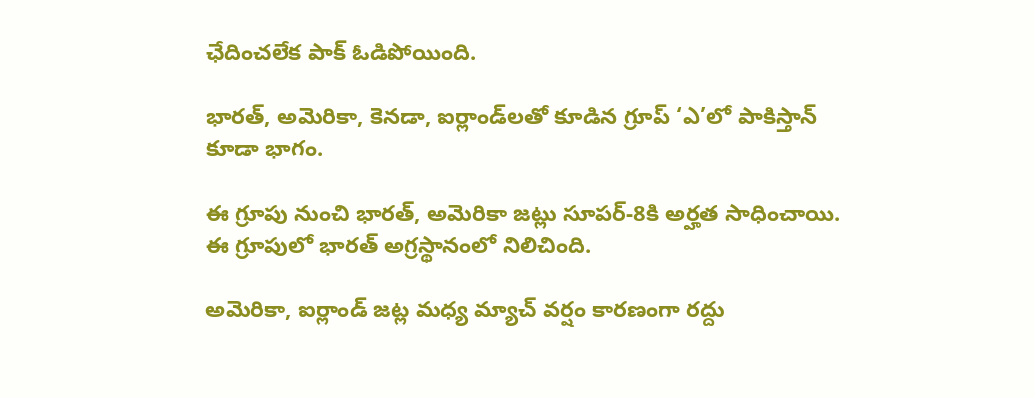ఛేదించలేక పాక్ ఓడిపోయింది.

భారత్, అమెరికా, కెనడా, ఐర్లాండ్‌లతో కూడిన గ్రూప్ ‘ఎ’లో పాకిస్తాన్ కూడా భాగం.

ఈ గ్రూపు నుంచి భారత్, అమెరికా జట్లు సూపర్-8కి అర్హత సాధించాయి. ఈ గ్రూపులో భారత్ అగ్రస్థానంలో నిలిచింది.

అమెరికా, ఐర్లాండ్‌ జట్ల మధ్య మ్యాచ్ వర్షం కారణంగా రద్దు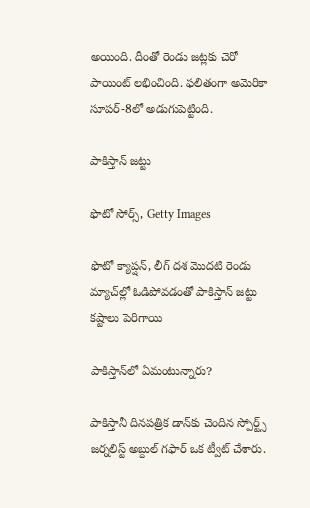అయింది. దీంతో రెండు జట్లకు చెరో పాయింట్ లభించింది. ఫలితంగా అమెరికా సూపర్-8లో అడుగుపెట్టింది.

పాకిస్తాన్ జట్టు

ఫొటో సోర్స్, Getty Images

ఫొటో క్యాప్షన్, లీగ్ దశ మొదటి రెండు మ్యాచ్‌ల్లో ఓడిపోవడంతో పాకిస్తాన్ జట్టు కష్టాలు పెరిగాయి

పాకిస్తాన్‌లో ఏమంటున్నారు?

పాకిస్తానీ దినపత్రిక డాన్‌కు చెందిన స్పోర్ట్స్ జర్నలిస్ట్ అబ్దుల్ గఫార్ ఒక ట్వీట్ చేశారు.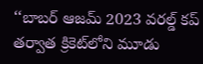‘‘బాబర్ ఆజమ్ 2023 వరల్డ్ కప్ తర్వాత క్రికెట్‌లోని మూడు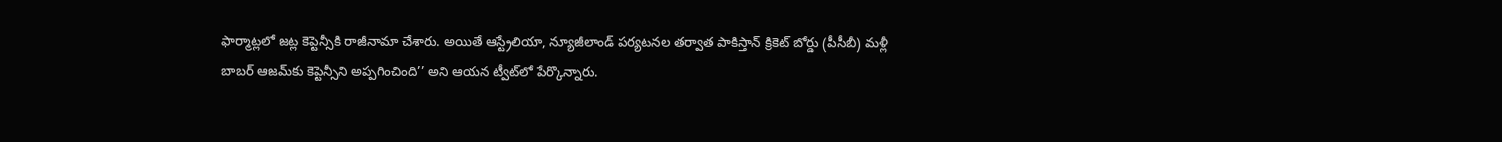ఫార్మాట్లలో జట్ల కెప్టెన్సీకి రాజీనామా చేశారు. అయితే ఆస్ట్రేలియా, న్యూజీలాండ్ పర్యటనల తర్వాత పాకిస్తాన్ క్రికెట్ బోర్డు (పీసీబీ) మళ్లీ బాబర్ ఆజమ్‌కు కెప్టెన్సీని అప్పగించింది’’ అని ఆయన ట్వీట్‌లో పేర్కొన్నారు.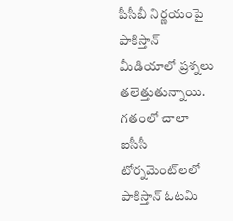పీసీబీ నిర్ణయంపై పాకిస్తాన్ మీడియాలో ప్రశ్నలు తలెత్తుతున్నాయి. గతంలో చాలా ఐసీసీ టోర్నమెంట్‌లలో పాకిస్తాన్ ఓటమి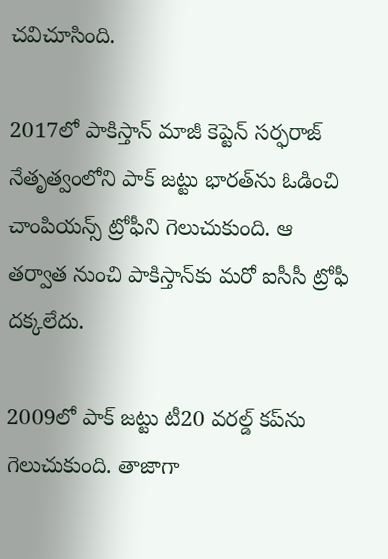చవిచూసింది.

2017లో పాకిస్తాన్ మాజీ కెప్టెన్ సర్ఫరాజ్ నేతృత్వంలోని పాక్ జట్టు భారత్‌ను ఓడించి చాంపియన్స్ ట్రోఫీని గెలుచుకుంది. ఆ తర్వాత నుంచి పాకిస్తాన్‌కు మరో ఐసీసీ ట్రోఫీ దక్కలేదు.

2009లో పాక్ జట్టు టీ20 వరల్డ్ కప్‌ను గెలుచుకుంది. తాజాగా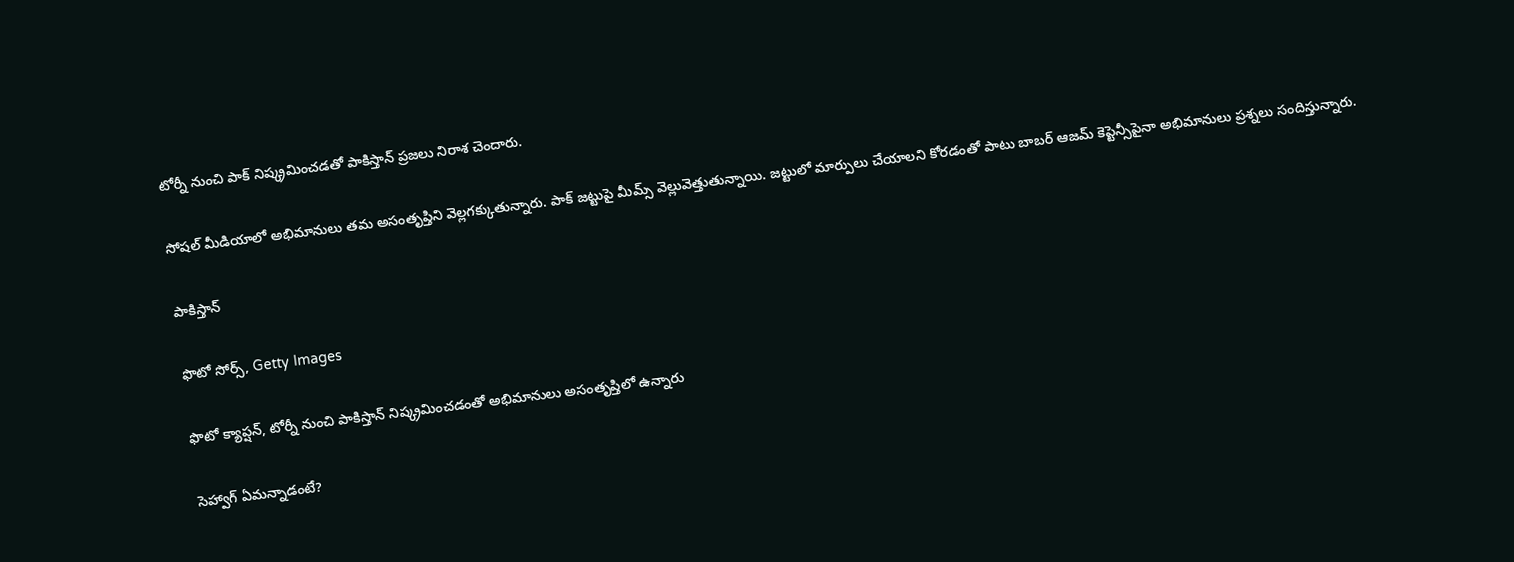టోర్నీ నుంచి పాక్ నిష్క్రమించడతో పాకిస్తాన్ ప్రజలు నిరాశ చెందారు.

సోషల్ మీడియాలో అభిమానులు తమ అసంతృప్తిని వెల్లగక్కుతున్నారు. పాక్ జట్టుపై మీమ్స్ వెల్లువెత్తుతున్నాయి. జట్టులో మార్పులు చేయాలని కోరడంతో పాటు బాబర్ ఆజమ్ కెప్టెన్సీపైనా అభిమానులు ప్రశ్నలు సందిస్తున్నారు.

పాకిస్తాన్

ఫొటో సోర్స్, Getty Images

ఫొటో క్యాప్షన్, టోర్నీ నుంచి పాకిస్తాన్ నిష్క్రమించడంతో అభిమానులు అసంతృప్తిలో ఉన్నారు

సెహ్వాగ్ ఏమన్నాడంటే?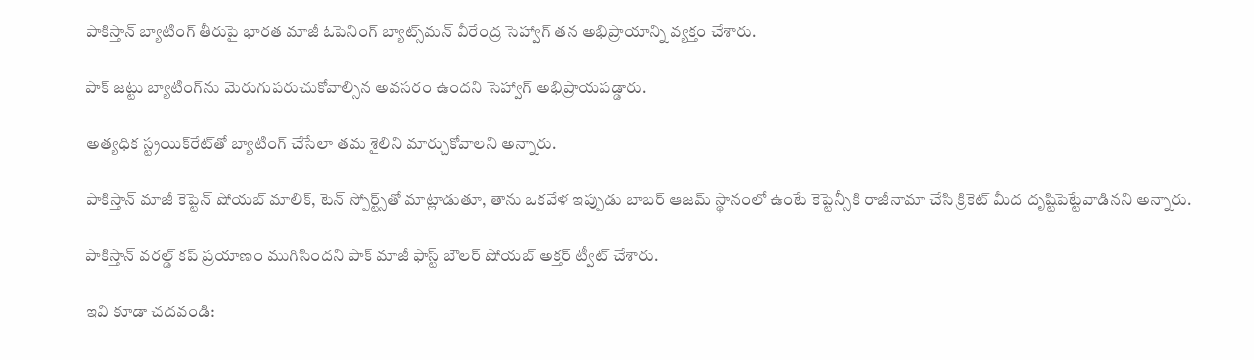పాకిస్తాన్ బ్యాటింగ్ తీరుపై భారత మాజీ ఓపెనింగ్ బ్యాట్స్‌మన్ వీరేంద్ర సెహ్వాగ్ తన అభిప్రాయాన్ని వ్యక్తం చేశారు.

పాక్ జట్టు బ్యాటింగ్‌ను మెరుగుపరుచుకోవాల్సిన అవసరం ఉందని సెహ్వాగ్ అభిప్రాయపడ్డారు.

అత్యధిక స్ట్రయిక్‌రేట్‌తో బ్యాటింగ్ చేసేలా తమ శైలిని మార్చుకోవాలని అన్నారు.

పాకిస్తాన్ మాజీ కెప్టెన్ షోయబ్ మాలిక్, టెన్ స్పోర్ట్స్‌తో మాట్లాడుతూ, తాను ఒకవేళ ఇప్పుడు బాబర్ ఆజమ్ స్థానంలో ఉంటే కెప్టెన్సీకి రాజీనామా చేసి క్రికెట్ మీద దృష్టిపెట్టేవాడినని అన్నారు.

పాకిస్తాన్ వరల్డ్ కప్ ప్రయాణం ముగిసిందని పాక్ మాజీ ఫాస్ట్ బౌలర్ షోయబ్ అక్తర్ ట్వీట్ చేశారు.

ఇవి కూడా చదవండి: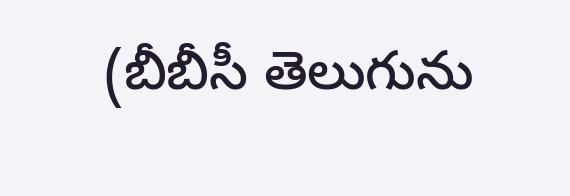(బీబీసీ తెలుగును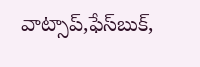వాట్సాప్‌,ఫేస్‌బుక్,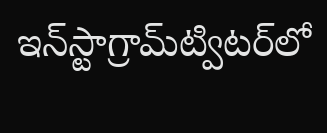ఇన్‌స్టాగ్రామ్‌ట్విటర్‌లో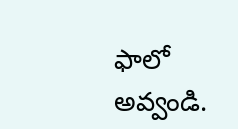ఫాలో అవ్వండి.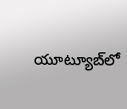యూట్యూబ్‌లో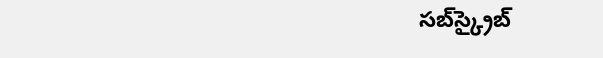సబ్‌స్క్రైబ్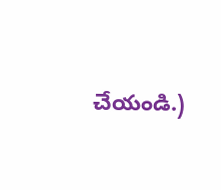చేయండి.)